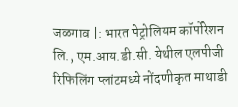जळगाव |: भारत पेट्रोलियम कॉर्पोरेशन लि., एम.आय.डी.सी. येथील एलपीजी रिफिलिंग प्लांटमध्ये नोंदणीकृत माथाडी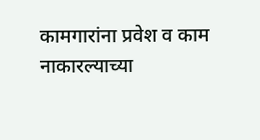कामगारांना प्रवेश व काम नाकारल्याच्या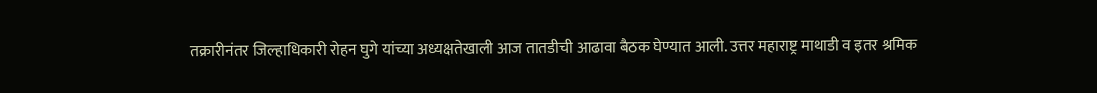तक्रारीनंतर जिल्हाधिकारी रोहन घुगे यांच्या अध्यक्षतेखाली आज तातडीची आढावा बैठक घेण्यात आली. उत्तर महाराष्ट्र माथाडी व इतर श्रमिक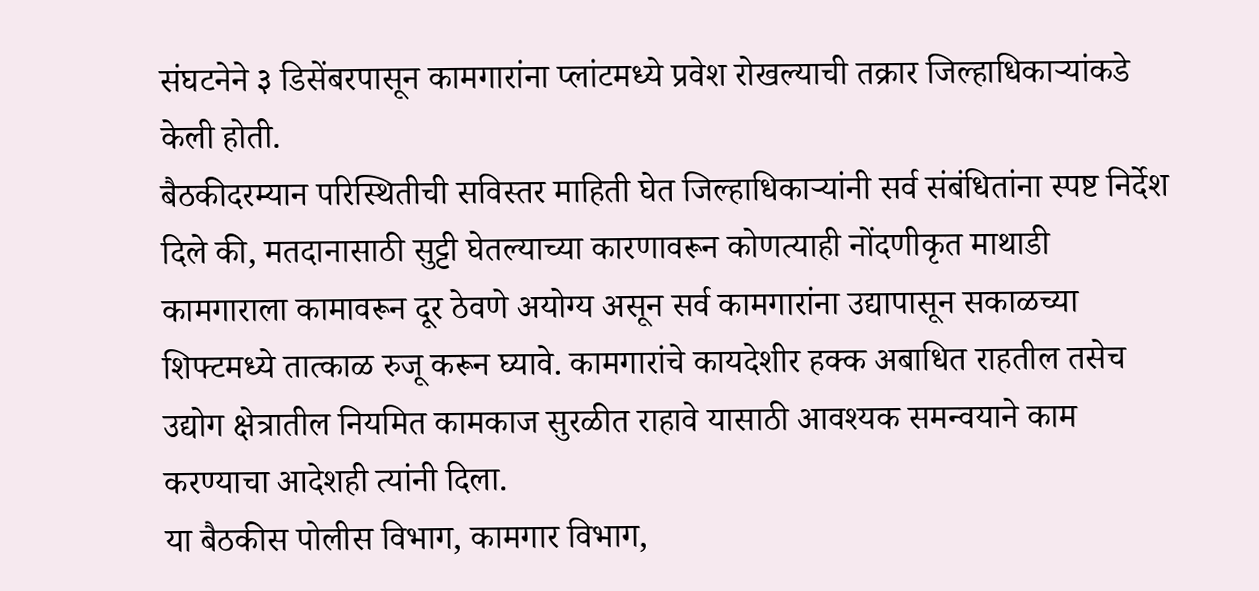संघटनेने ३ डिसेंबरपासून कामगारांना प्लांटमध्ये प्रवेश रोखल्याची तक्रार जिल्हाधिकाऱ्यांकडे केली होती.
बैठकीदरम्यान परिस्थितीची सविस्तर माहिती घेत जिल्हाधिकाऱ्यांनी सर्व संबंधितांना स्पष्ट निर्देश दिले की, मतदानासाठी सुट्टी घेतल्याच्या कारणावरून कोणत्याही नोंदणीकृत माथाडी कामगाराला कामावरून दूर ठेवणे अयोग्य असून सर्व कामगारांना उद्यापासून सकाळच्या शिफ्टमध्ये तात्काळ रुजू करून घ्यावे. कामगारांचे कायदेशीर हक्क अबाधित राहतील तसेच उद्योग क्षेत्रातील नियमित कामकाज सुरळीत राहावे यासाठी आवश्यक समन्वयाने काम करण्याचा आदेशही त्यांनी दिला.
या बैठकीस पोलीस विभाग, कामगार विभाग,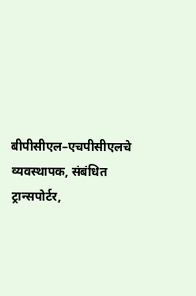बीपीसीएल–एचपीसीएलचे व्यवस्थापक, संबंधित ट्रान्सपोर्टर,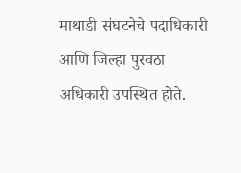माथाडी संघटनेचे पदाधिकारी आणि जिल्हा पुरवठा अधिकारी उपस्थित होते.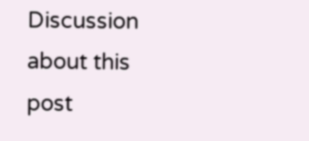Discussion about this post